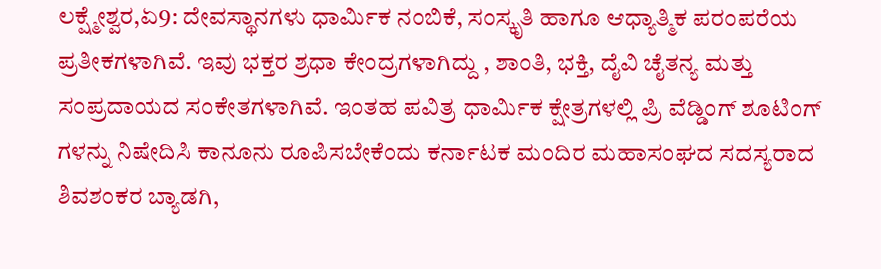ಲಕ್ಷ್ಮೇಶ್ವರ,ಏ9: ದೇವಸ್ಥಾನಗಳು ಧಾರ್ಮಿಕ ನಂಬಿಕೆ, ಸಂಸ್ಕೃತಿ ಹಾಗೂ ಆಧ್ಯಾತ್ಮಿಕ ಪರಂಪರೆಯ ಪ್ರತೀಕಗಳಾಗಿವೆ. ಇವು ಭಕ್ತರ ಶ್ರಧಾ ಕೇಂದ್ರಗಳಾಗಿದ್ದು , ಶಾಂತಿ, ಭಕ್ತಿ, ದೈವಿ ಚೈತನ್ಯ ಮತ್ತು ಸಂಪ್ರದಾಯದ ಸಂಕೇತಗಳಾಗಿವೆ. ಇಂತಹ ಪವಿತ್ರ ಧಾರ್ಮಿಕ ಕ್ಷೇತ್ರಗಳಲ್ಲಿ ಪ್ರಿ ವೆಡ್ಡಿಂಗ್ ಶೂಟಿಂಗ್ ಗಳನ್ನು ನಿಷೇದಿಸಿ ಕಾನೂನು ರೂಪಿಸಬೇಕೆಂದು ಕರ್ನಾಟಕ ಮಂದಿರ ಮಹಾಸಂಘದ ಸದಸ್ಯರಾದ
ಶಿವಶಂಕರ ಬ್ಯಾಡಗಿ,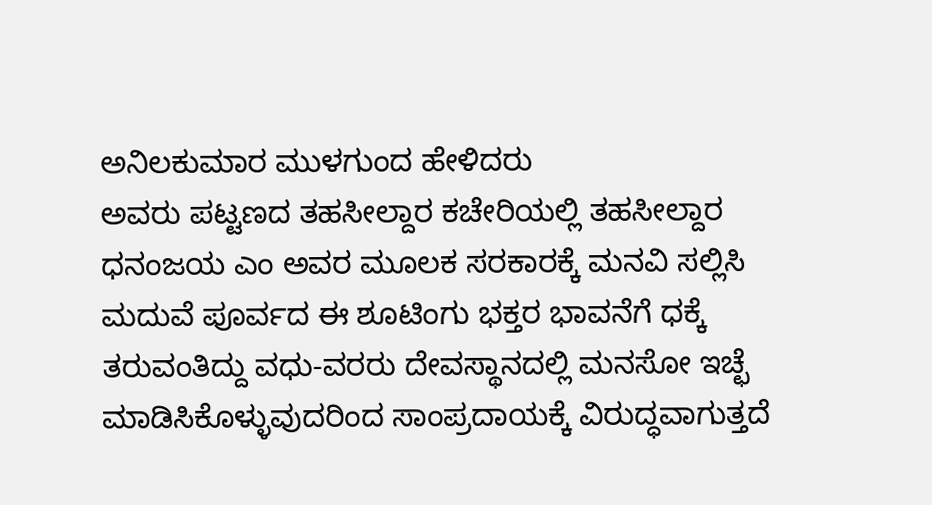ಅನಿಲಕುಮಾರ ಮುಳಗುಂದ ಹೇಳಿದರು
ಅವರು ಪಟ್ಟಣದ ತಹಸೀಲ್ದಾರ ಕಚೇರಿಯಲ್ಲಿ ತಹಸೀಲ್ದಾರ ಧನಂಜಯ ಎಂ ಅವರ ಮೂಲಕ ಸರಕಾರಕ್ಕೆ ಮನವಿ ಸಲ್ಲಿಸಿ ಮದುವೆ ಪೂರ್ವದ ಈ ಶೂಟಿಂಗು ಭಕ್ತರ ಭಾವನೆಗೆ ಧಕ್ಕೆ ತರುವಂತಿದ್ದು ವಧು-ವರರು ದೇವಸ್ಥಾನದಲ್ಲಿ ಮನಸೋ ಇಚ್ಛೆ ಮಾಡಿಸಿಕೊಳ್ಳುವುದರಿಂದ ಸಾಂಪ್ರದಾಯಕ್ಕೆ ವಿರುದ್ಧವಾಗುತ್ತದೆ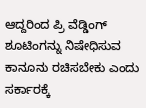ಆದ್ದರಿಂದ ಪ್ರಿ ವೆಡ್ಡಿಂಗ್ ಶೂಟಿಂಗನ್ನು ನಿಷೇಧಿಸುವ ಕಾನೂನು ರಚಿಸಬೇಕು ಎಂದು ಸರ್ಕಾರಕ್ಕೆ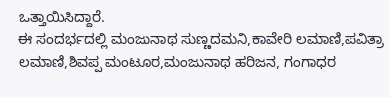ಒತ್ತಾಯಿಸಿದ್ದಾರೆ.
ಈ ಸಂದರ್ಭದಲ್ಲಿ ಮಂಜುನಾಥ ಸುಣ್ಣದಮನಿ,ಕಾವೇರಿ ಲಮಾಣಿ,ಪವಿತ್ರಾ ಲಮಾಣಿ,ಶಿವಪ್ಪ ಮಂಟೂರ,ಮಂಜುನಾಥ ಹರಿಜನ, ಗಂಗಾಧರ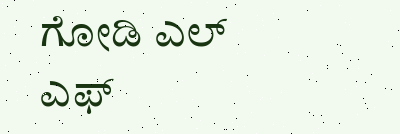ಗೋಡಿ ಎಲ್ ಎಫ್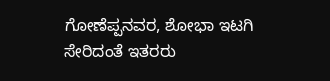ಗೋಣೆಪ್ಪನವರ, ಶೋಭಾ ಇಟಗಿ ಸೇರಿದಂತೆ ಇತರರು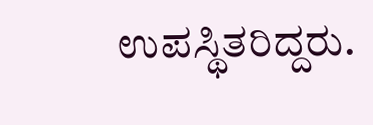ಉಪಸ್ಥಿತರಿದ್ದರು.